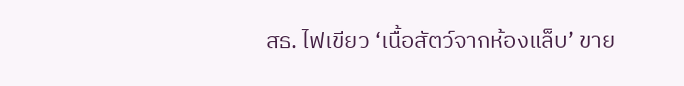สธ. ไฟเขียว ‘เนื้อสัตว์จากห้องแล็บ’ ขาย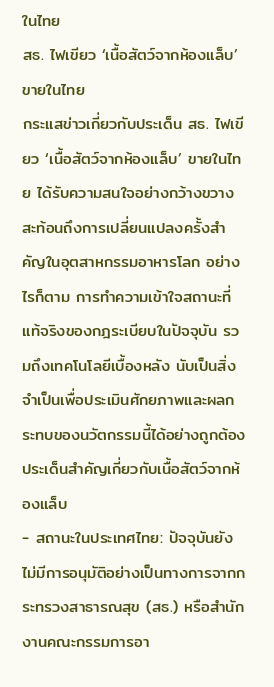ในไทย
สธ. ไฟเขียว ‘เนื้อสัตว์จากห้องแล็บ’ ขายในไทย
กระแสข่าวเกี่ยวกับประเด็น สธ. ไฟเขียว ‘เนื้อสัตว์จากห้องแล็บ’ ขายในไทย ได้รับความสนใจอย่างกว้างขวาง สะท้อนถึงการเปลี่ยนแปลงครั้งสำคัญในอุตสาหกรรมอาหารโลก อย่างไรก็ตาม การทำความเข้าใจสถานะที่แท้จริงของกฎระเบียบในปัจจุบัน รวมถึงเทคโนโลยีเบื้องหลัง นับเป็นสิ่งจำเป็นเพื่อประเมินศักยภาพและผลกระทบของนวัตกรรมนี้ได้อย่างถูกต้อง
ประเด็นสำคัญเกี่ยวกับเนื้อสัตว์จากห้องแล็บ
- สถานะในประเทศไทย: ปัจจุบันยังไม่มีการอนุมัติอย่างเป็นทางการจากกระทรวงสาธารณสุข (สธ.) หรือสำนักงานคณะกรรมการอา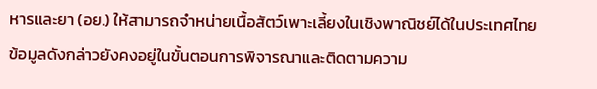หารและยา (อย.) ให้สามารถจำหน่ายเนื้อสัตว์เพาะเลี้ยงในเชิงพาณิชย์ได้ในประเทศไทย ข้อมูลดังกล่าวยังคงอยู่ในขั้นตอนการพิจารณาและติดตามความ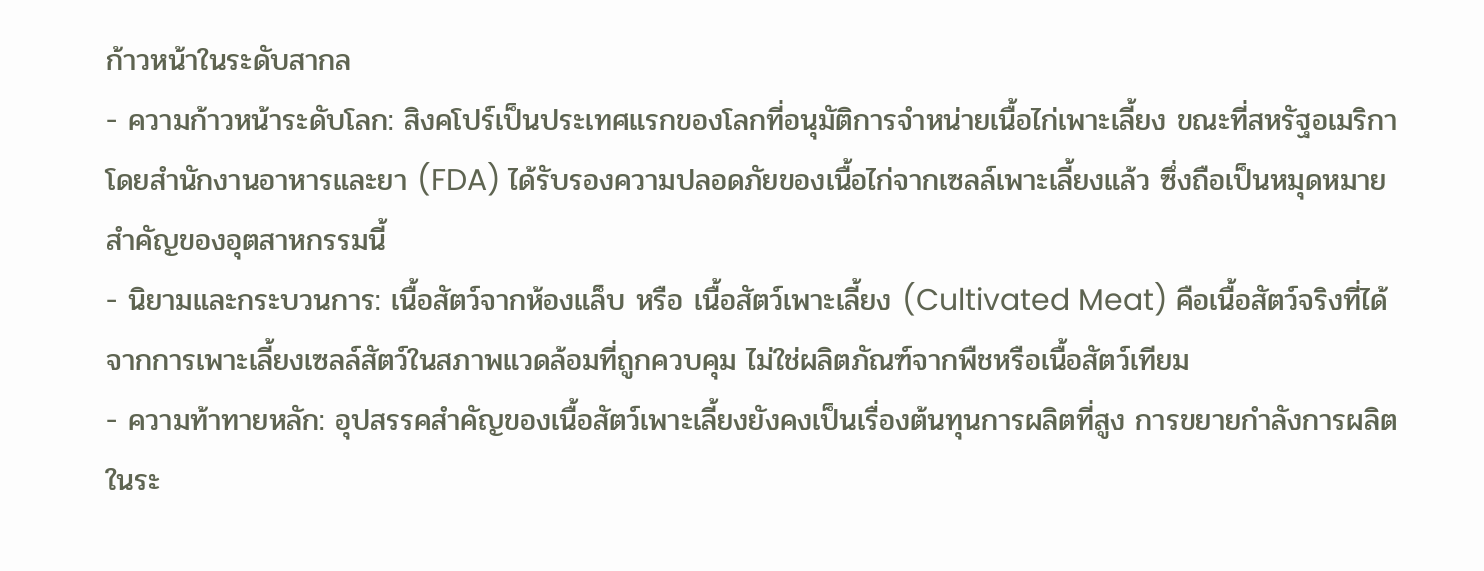ก้าวหน้าในระดับสากล
- ความก้าวหน้าระดับโลก: สิงคโปร์เป็นประเทศแรกของโลกที่อนุมัติการจำหน่ายเนื้อไก่เพาะเลี้ยง ขณะที่สหรัฐอเมริกา โดยสำนักงานอาหารและยา (FDA) ได้รับรองความปลอดภัยของเนื้อไก่จากเซลล์เพาะเลี้ยงแล้ว ซึ่งถือเป็นหมุดหมายสำคัญของอุตสาหกรรมนี้
- นิยามและกระบวนการ: เนื้อสัตว์จากห้องแล็บ หรือ เนื้อสัตว์เพาะเลี้ยง (Cultivated Meat) คือเนื้อสัตว์จริงที่ได้จากการเพาะเลี้ยงเซลล์สัตว์ในสภาพแวดล้อมที่ถูกควบคุม ไม่ใช่ผลิตภัณฑ์จากพืชหรือเนื้อสัตว์เทียม
- ความท้าทายหลัก: อุปสรรคสำคัญของเนื้อสัตว์เพาะเลี้ยงยังคงเป็นเรื่องต้นทุนการผลิตที่สูง การขยายกำลังการผลิตในระ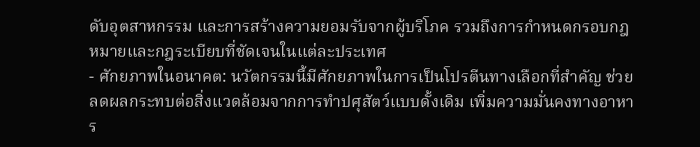ดับอุตสาหกรรม และการสร้างความยอมรับจากผู้บริโภค รวมถึงการกำหนดกรอบกฎหมายและกฎระเบียบที่ชัดเจนในแต่ละประเทศ
- ศักยภาพในอนาคต: นวัตกรรมนี้มีศักยภาพในการเป็นโปรตีนทางเลือกที่สำคัญ ช่วยลดผลกระทบต่อสิ่งแวดล้อมจากการทำปศุสัตว์แบบดั้งเดิม เพิ่มความมั่นคงทางอาหาร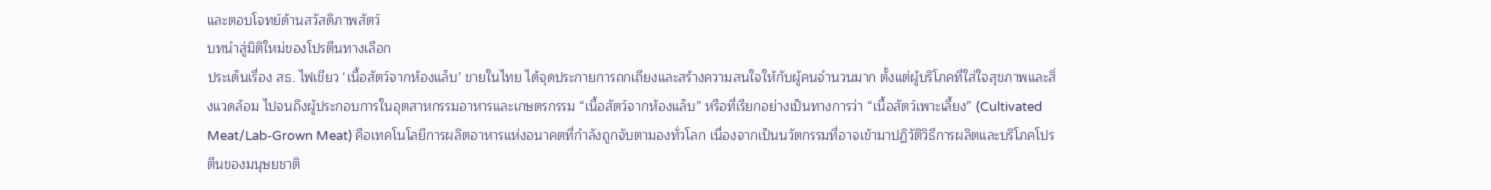และตอบโจทย์ด้านสวัสดิภาพสัตว์
บทนำสู่มิติใหม่ของโปรตีนทางเลือก
ประเด็นเรื่อง สธ. ไฟเขียว ‘เนื้อสัตว์จากห้องแล็บ’ ขายในไทย ได้จุดประกายการถกเถียงและสร้างความสนใจให้กับผู้คนจำนวนมาก ตั้งแต่ผู้บริโภคที่ใส่ใจสุขภาพและสิ่งแวดล้อม ไปจนถึงผู้ประกอบการในอุตสาหกรรมอาหารและเกษตรกรรม “เนื้อสัตว์จากห้องแล็บ” หรือที่เรียกอย่างเป็นทางการว่า “เนื้อสัตว์เพาะเลี้ยง” (Cultivated Meat/Lab-Grown Meat) คือเทคโนโลยีการผลิตอาหารแห่งอนาคตที่กำลังถูกจับตามองทั่วโลก เนื่องจากเป็นนวัตกรรมที่อาจเข้ามาปฏิวัติวิธีการผลิตและบริโภคโปรตีนของมนุษยชาติ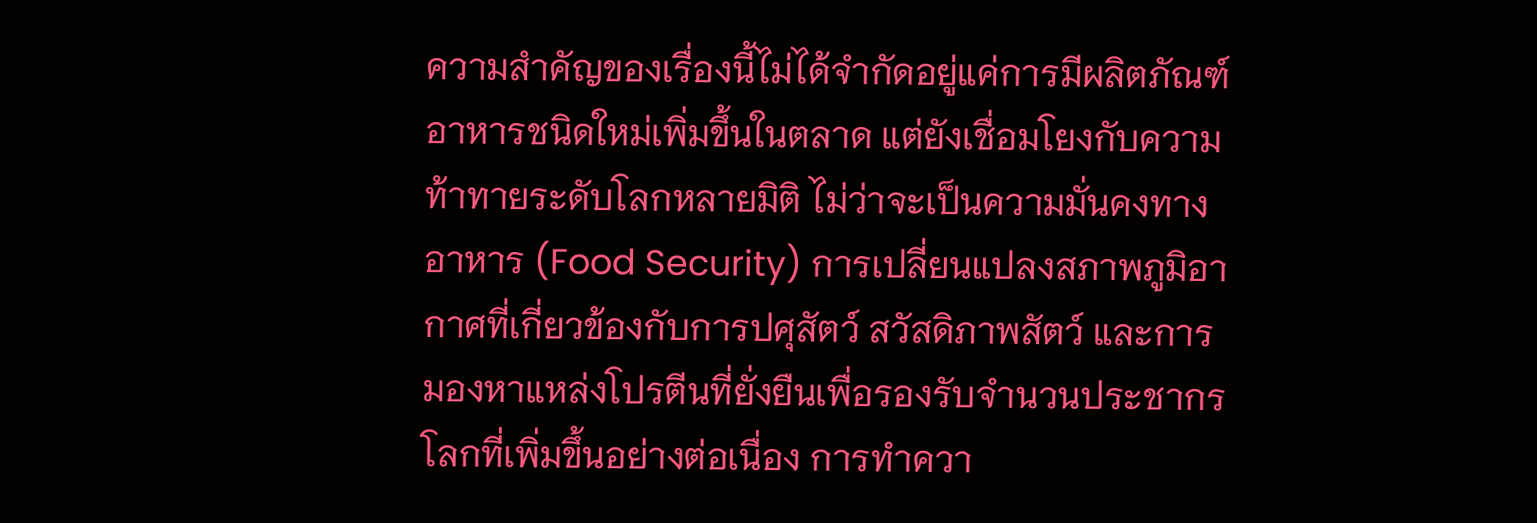ความสำคัญของเรื่องนี้ไม่ได้จำกัดอยู่แค่การมีผลิตภัณฑ์อาหารชนิดใหม่เพิ่มขึ้นในตลาด แต่ยังเชื่อมโยงกับความท้าทายระดับโลกหลายมิติ ไม่ว่าจะเป็นความมั่นคงทางอาหาร (Food Security) การเปลี่ยนแปลงสภาพภูมิอากาศที่เกี่ยวข้องกับการปศุสัตว์ สวัสดิภาพสัตว์ และการมองหาแหล่งโปรตีนที่ยั่งยืนเพื่อรองรับจำนวนประชากรโลกที่เพิ่มขึ้นอย่างต่อเนื่อง การทำควา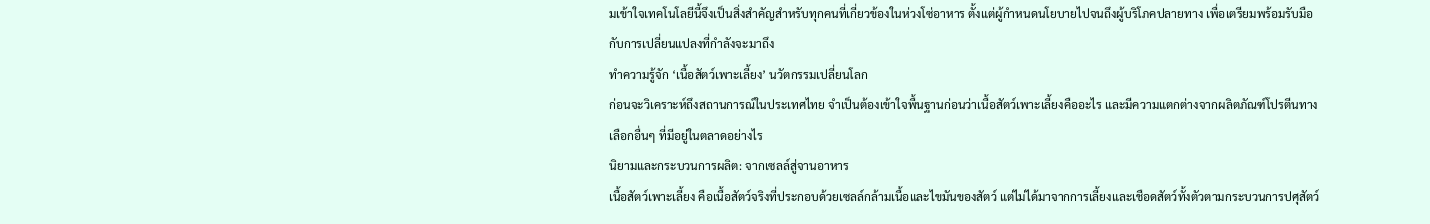มเข้าใจเทคโนโลยีนี้จึงเป็นสิ่งสำคัญสำหรับทุกคนที่เกี่ยวข้องในห่วงโซ่อาหาร ตั้งแต่ผู้กำหนดนโยบายไปจนถึงผู้บริโภคปลายทาง เพื่อเตรียมพร้อมรับมือกับการเปลี่ยนแปลงที่กำลังจะมาถึง
ทำความรู้จัก ‘เนื้อสัตว์เพาะเลี้ยง’ นวัตกรรมเปลี่ยนโลก
ก่อนจะวิเคราะห์ถึงสถานการณ์ในประเทศไทย จำเป็นต้องเข้าใจพื้นฐานก่อนว่าเนื้อสัตว์เพาะเลี้ยงคืออะไร และมีความแตกต่างจากผลิตภัณฑ์โปรตีนทางเลือกอื่นๆ ที่มีอยู่ในตลาดอย่างไร
นิยามและกระบวนการผลิต: จากเซลล์สู่จานอาหาร
เนื้อสัตว์เพาะเลี้ยง คือเนื้อสัตว์จริงที่ประกอบด้วยเซลล์กล้ามเนื้อและไขมันของสัตว์ แต่ไม่ได้มาจากการเลี้ยงและเชือดสัตว์ทั้งตัวตามกระบวนการปศุสัตว์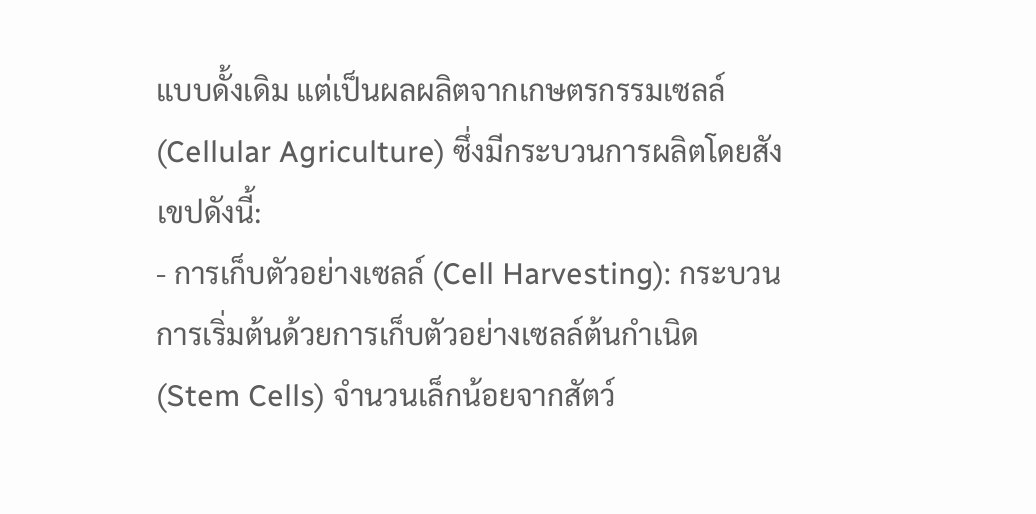แบบดั้งเดิม แต่เป็นผลผลิตจากเกษตรกรรมเซลล์ (Cellular Agriculture) ซึ่งมีกระบวนการผลิตโดยสังเขปดังนี้:
- การเก็บตัวอย่างเซลล์ (Cell Harvesting): กระบวนการเริ่มต้นด้วยการเก็บตัวอย่างเซลล์ต้นกำเนิด (Stem Cells) จำนวนเล็กน้อยจากสัตว์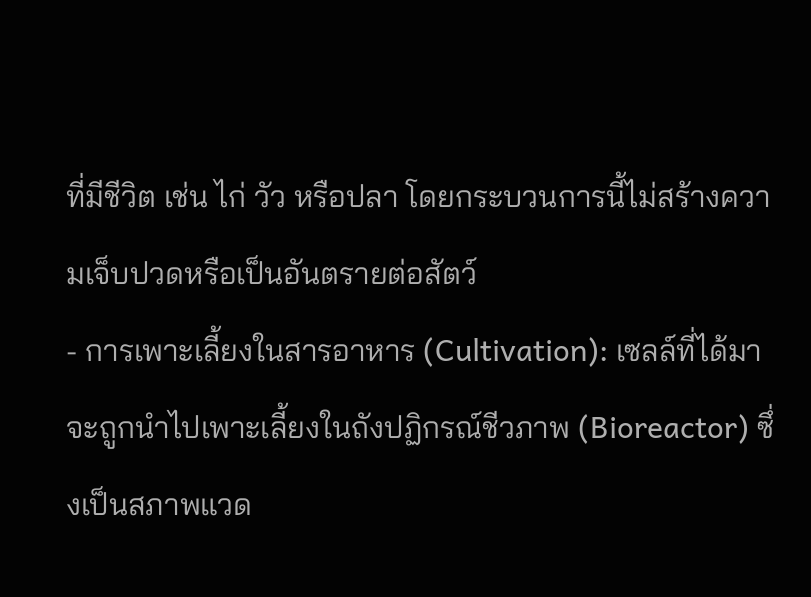ที่มีชีวิต เช่น ไก่ วัว หรือปลา โดยกระบวนการนี้ไม่สร้างความเจ็บปวดหรือเป็นอันตรายต่อสัตว์
- การเพาะเลี้ยงในสารอาหาร (Cultivation): เซลล์ที่ได้มาจะถูกนำไปเพาะเลี้ยงในถังปฏิกรณ์ชีวภาพ (Bioreactor) ซึ่งเป็นสภาพแวด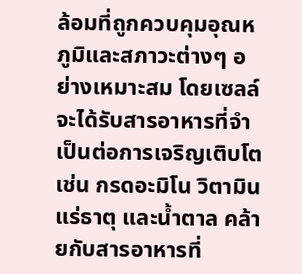ล้อมที่ถูกควบคุมอุณหภูมิและสภาวะต่างๆ อย่างเหมาะสม โดยเซลล์จะได้รับสารอาหารที่จำเป็นต่อการเจริญเติบโต เช่น กรดอะมิโน วิตามิน แร่ธาตุ และน้ำตาล คล้ายกับสารอาหารที่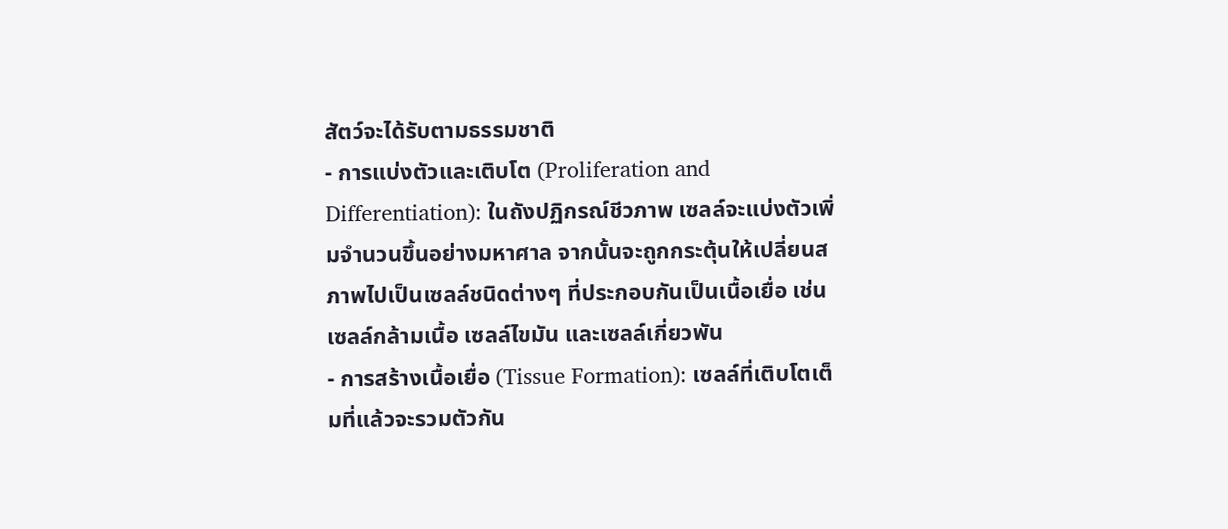สัตว์จะได้รับตามธรรมชาติ
- การแบ่งตัวและเติบโต (Proliferation and Differentiation): ในถังปฏิกรณ์ชีวภาพ เซลล์จะแบ่งตัวเพิ่มจำนวนขึ้นอย่างมหาศาล จากนั้นจะถูกกระตุ้นให้เปลี่ยนสภาพไปเป็นเซลล์ชนิดต่างๆ ที่ประกอบกันเป็นเนื้อเยื่อ เช่น เซลล์กล้ามเนื้อ เซลล์ไขมัน และเซลล์เกี่ยวพัน
- การสร้างเนื้อเยื่อ (Tissue Formation): เซลล์ที่เติบโตเต็มที่แล้วจะรวมตัวกัน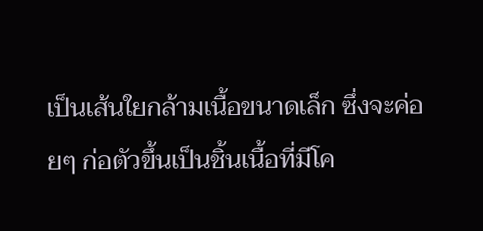เป็นเส้นใยกล้ามเนื้อขนาดเล็ก ซึ่งจะค่อยๆ ก่อตัวขึ้นเป็นชิ้นเนื้อที่มีโค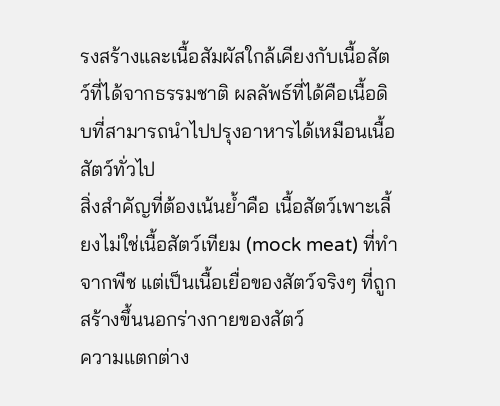รงสร้างและเนื้อสัมผัสใกล้เคียงกับเนื้อสัตว์ที่ได้จากธรรมชาติ ผลลัพธ์ที่ได้คือเนื้อดิบที่สามารถนำไปปรุงอาหารได้เหมือนเนื้อสัตว์ทั่วไป
สิ่งสำคัญที่ต้องเน้นย้ำคือ เนื้อสัตว์เพาะเลี้ยงไม่ใช่เนื้อสัตว์เทียม (mock meat) ที่ทำจากพืช แต่เป็นเนื้อเยื่อของสัตว์จริงๆ ที่ถูกสร้างขึ้นนอกร่างกายของสัตว์
ความแตกต่าง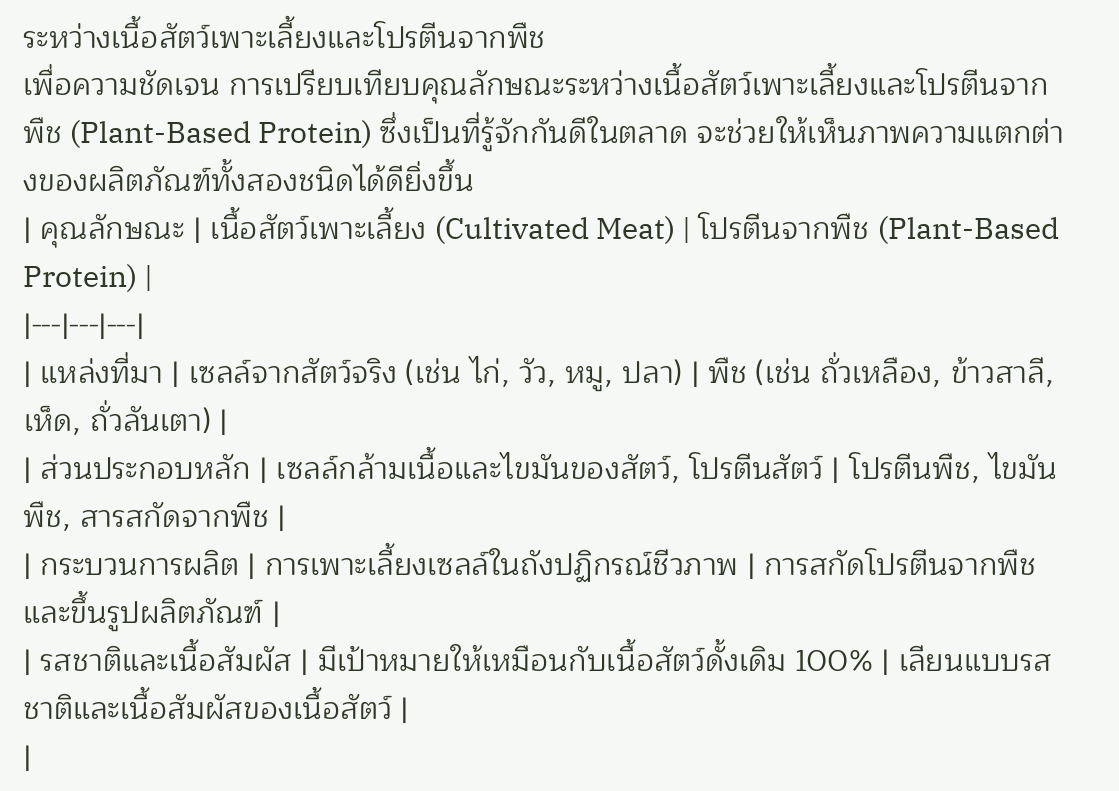ระหว่างเนื้อสัตว์เพาะเลี้ยงและโปรตีนจากพืช
เพื่อความชัดเจน การเปรียบเทียบคุณลักษณะระหว่างเนื้อสัตว์เพาะเลี้ยงและโปรตีนจากพืช (Plant-Based Protein) ซึ่งเป็นที่รู้จักกันดีในตลาด จะช่วยให้เห็นภาพความแตกต่างของผลิตภัณฑ์ทั้งสองชนิดได้ดียิ่งขึ้น
| คุณลักษณะ | เนื้อสัตว์เพาะเลี้ยง (Cultivated Meat) | โปรตีนจากพืช (Plant-Based Protein) |
|---|---|---|
| แหล่งที่มา | เซลล์จากสัตว์จริง (เช่น ไก่, วัว, หมู, ปลา) | พืช (เช่น ถั่วเหลือง, ข้าวสาลี, เห็ด, ถั่วลันเตา) |
| ส่วนประกอบหลัก | เซลล์กล้ามเนื้อและไขมันของสัตว์, โปรตีนสัตว์ | โปรตีนพืช, ไขมันพืช, สารสกัดจากพืช |
| กระบวนการผลิต | การเพาะเลี้ยงเซลล์ในถังปฏิกรณ์ชีวภาพ | การสกัดโปรตีนจากพืชและขึ้นรูปผลิตภัณฑ์ |
| รสชาติและเนื้อสัมผัส | มีเป้าหมายให้เหมือนกับเนื้อสัตว์ดั้งเดิม 100% | เลียนแบบรสชาติและเนื้อสัมผัสของเนื้อสัตว์ |
|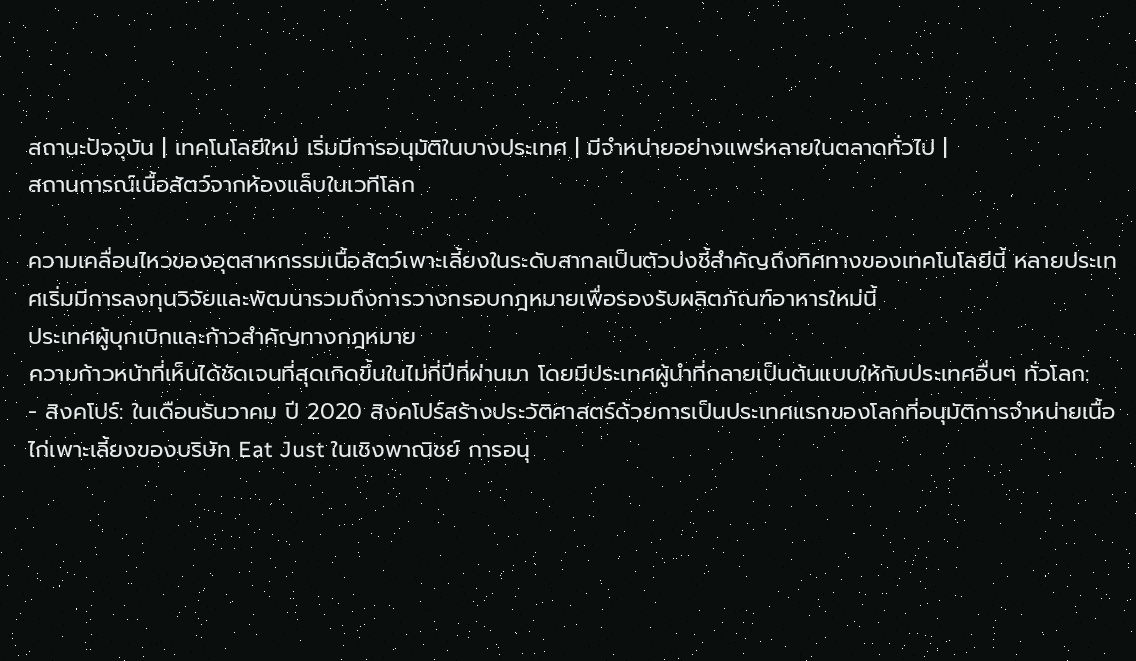สถานะปัจจุบัน | เทคโนโลยีใหม่ เริ่มมีการอนุมัติในบางประเทศ | มีจำหน่ายอย่างแพร่หลายในตลาดทั่วไป |
สถานการณ์เนื้อสัตว์จากห้องแล็บในเวทีโลก

ความเคลื่อนไหวของอุตสาหกรรมเนื้อสัตว์เพาะเลี้ยงในระดับสากลเป็นตัวบ่งชี้สำคัญถึงทิศทางของเทคโนโลยีนี้ หลายประเทศเริ่มมีการลงทุนวิจัยและพัฒนารวมถึงการวางกรอบกฎหมายเพื่อรองรับผลิตภัณฑ์อาหารใหม่นี้
ประเทศผู้บุกเบิกและก้าวสำคัญทางกฎหมาย
ความก้าวหน้าที่เห็นได้ชัดเจนที่สุดเกิดขึ้นในไม่กี่ปีที่ผ่านมา โดยมีประเทศผู้นำที่กลายเป็นต้นแบบให้กับประเทศอื่นๆ ทั่วโลก:
- สิงคโปร์: ในเดือนธันวาคม ปี 2020 สิงคโปร์สร้างประวัติศาสตร์ด้วยการเป็นประเทศแรกของโลกที่อนุมัติการจำหน่ายเนื้อไก่เพาะเลี้ยงของบริษัท Eat Just ในเชิงพาณิชย์ การอนุ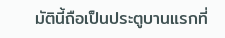มัตินี้ถือเป็นประตูบานแรกที่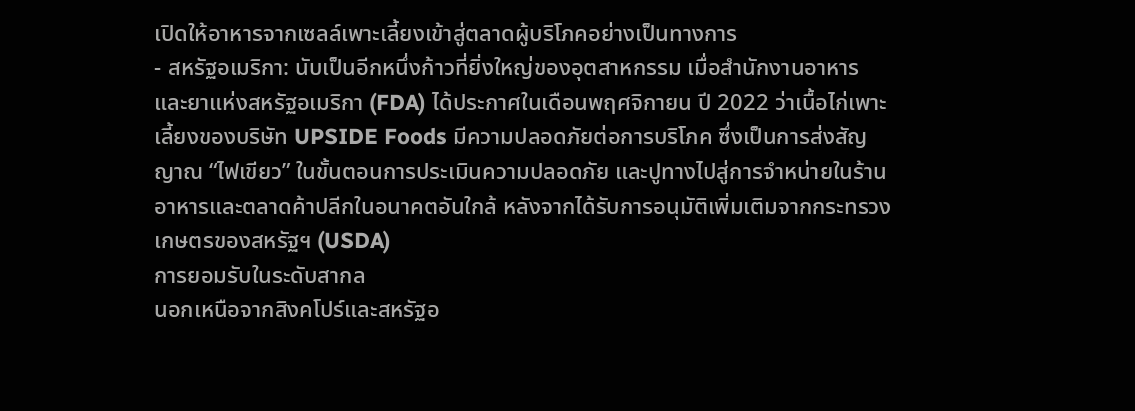เปิดให้อาหารจากเซลล์เพาะเลี้ยงเข้าสู่ตลาดผู้บริโภคอย่างเป็นทางการ
- สหรัฐอเมริกา: นับเป็นอีกหนึ่งก้าวที่ยิ่งใหญ่ของอุตสาหกรรม เมื่อสำนักงานอาหารและยาแห่งสหรัฐอเมริกา (FDA) ได้ประกาศในเดือนพฤศจิกายน ปี 2022 ว่าเนื้อไก่เพาะเลี้ยงของบริษัท UPSIDE Foods มีความปลอดภัยต่อการบริโภค ซึ่งเป็นการส่งสัญญาณ “ไฟเขียว” ในขั้นตอนการประเมินความปลอดภัย และปูทางไปสู่การจำหน่ายในร้านอาหารและตลาดค้าปลีกในอนาคตอันใกล้ หลังจากได้รับการอนุมัติเพิ่มเติมจากกระทรวงเกษตรของสหรัฐฯ (USDA)
การยอมรับในระดับสากล
นอกเหนือจากสิงคโปร์และสหรัฐอ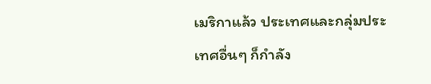เมริกาแล้ว ประเทศและกลุ่มประเทศอื่นๆ ก็กำลัง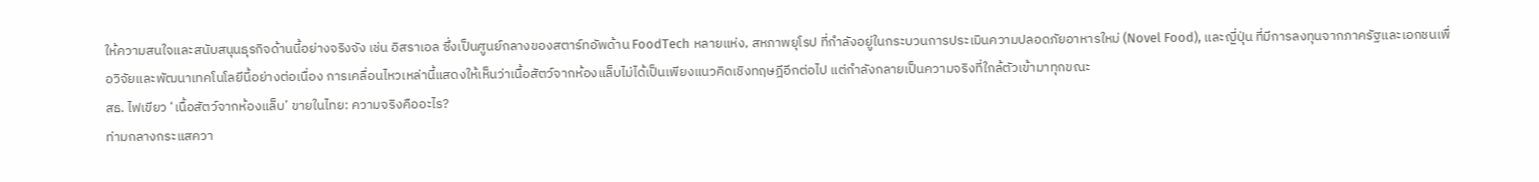ให้ความสนใจและสนับสนุนธุรกิจด้านนี้อย่างจริงจัง เช่น อิสราเอล ซึ่งเป็นศูนย์กลางของสตาร์ทอัพด้าน FoodTech หลายแห่ง, สหภาพยุโรป ที่กำลังอยู่ในกระบวนการประเมินความปลอดภัยอาหารใหม่ (Novel Food), และญี่ปุ่น ที่มีการลงทุนจากภาครัฐและเอกชนเพื่อวิจัยและพัฒนาเทคโนโลยีนี้อย่างต่อเนื่อง การเคลื่อนไหวเหล่านี้แสดงให้เห็นว่าเนื้อสัตว์จากห้องแล็บไม่ได้เป็นเพียงแนวคิดเชิงทฤษฎีอีกต่อไป แต่กำลังกลายเป็นความจริงที่ใกล้ตัวเข้ามาทุกขณะ
สธ. ไฟเขียว ‘เนื้อสัตว์จากห้องแล็บ’ ขายในไทย: ความจริงคืออะไร?
ท่ามกลางกระแสควา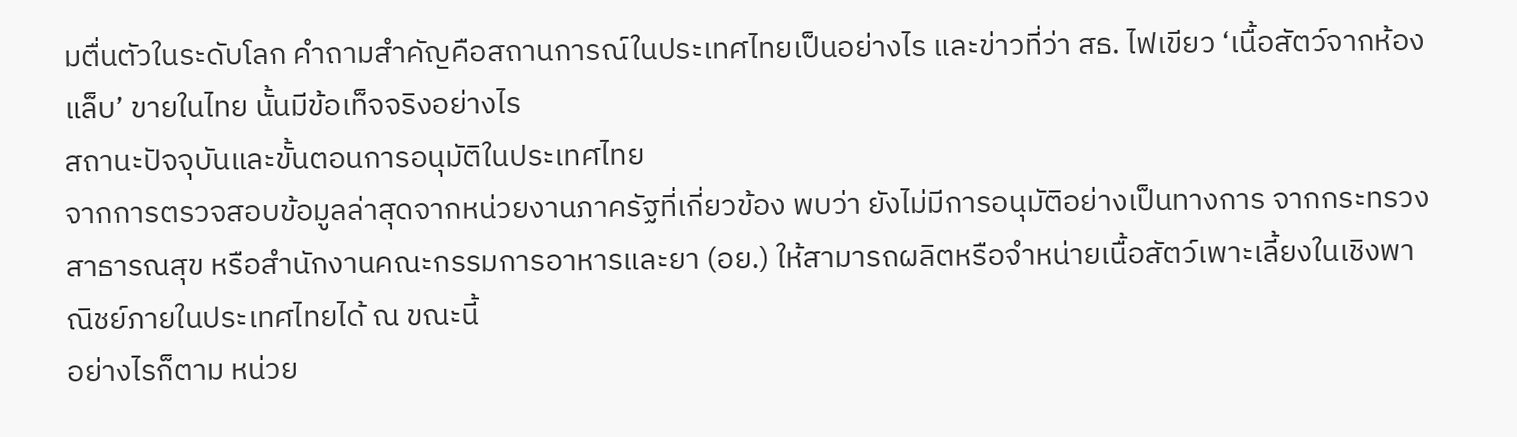มตื่นตัวในระดับโลก คำถามสำคัญคือสถานการณ์ในประเทศไทยเป็นอย่างไร และข่าวที่ว่า สธ. ไฟเขียว ‘เนื้อสัตว์จากห้องแล็บ’ ขายในไทย นั้นมีข้อเท็จจริงอย่างไร
สถานะปัจจุบันและขั้นตอนการอนุมัติในประเทศไทย
จากการตรวจสอบข้อมูลล่าสุดจากหน่วยงานภาครัฐที่เกี่ยวข้อง พบว่า ยังไม่มีการอนุมัติอย่างเป็นทางการ จากกระทรวงสาธารณสุข หรือสำนักงานคณะกรรมการอาหารและยา (อย.) ให้สามารถผลิตหรือจำหน่ายเนื้อสัตว์เพาะเลี้ยงในเชิงพาณิชย์ภายในประเทศไทยได้ ณ ขณะนี้
อย่างไรก็ตาม หน่วย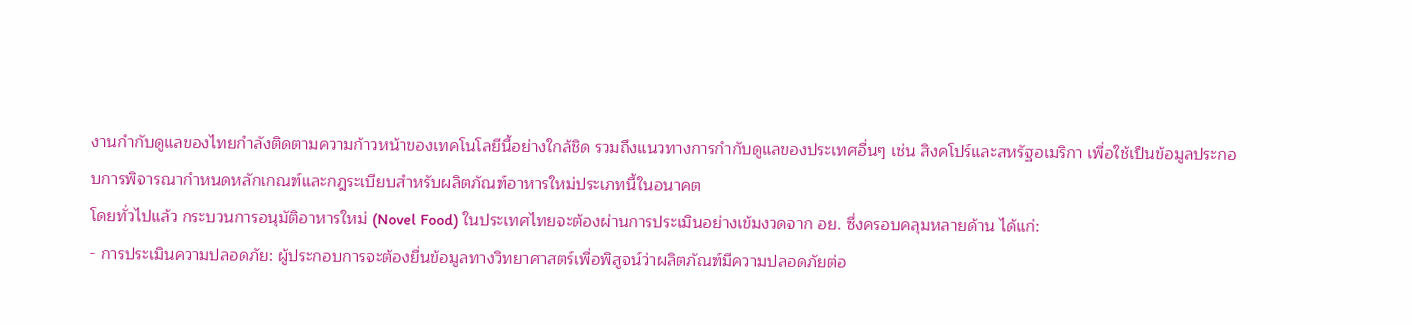งานกำกับดูแลของไทยกำลังติดตามความก้าวหน้าของเทคโนโลยีนี้อย่างใกล้ชิด รวมถึงแนวทางการกำกับดูแลของประเทศอื่นๆ เช่น สิงคโปร์และสหรัฐอเมริกา เพื่อใช้เป็นข้อมูลประกอบการพิจารณากำหนดหลักเกณฑ์และกฎระเบียบสำหรับผลิตภัณฑ์อาหารใหม่ประเภทนี้ในอนาคต
โดยทั่วไปแล้ว กระบวนการอนุมัติอาหารใหม่ (Novel Food) ในประเทศไทยจะต้องผ่านการประเมินอย่างเข้มงวดจาก อย. ซึ่งครอบคลุมหลายด้าน ได้แก่:
- การประเมินความปลอดภัย: ผู้ประกอบการจะต้องยื่นข้อมูลทางวิทยาศาสตร์เพื่อพิสูจน์ว่าผลิตภัณฑ์มีความปลอดภัยต่อ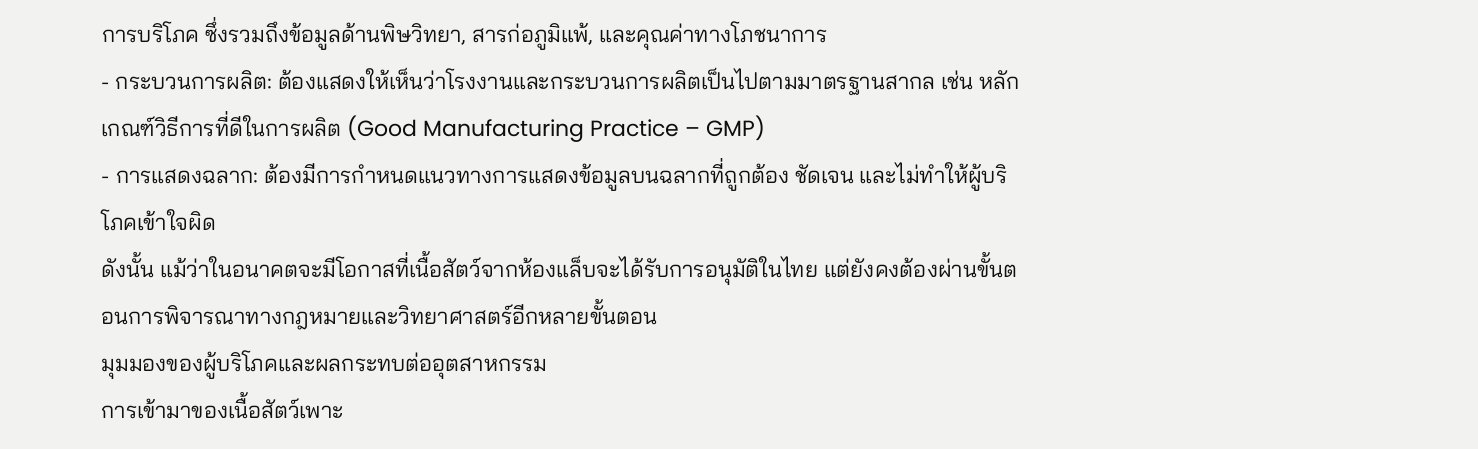การบริโภค ซึ่งรวมถึงข้อมูลด้านพิษวิทยา, สารก่อภูมิแพ้, และคุณค่าทางโภชนาการ
- กระบวนการผลิต: ต้องแสดงให้เห็นว่าโรงงานและกระบวนการผลิตเป็นไปตามมาตรฐานสากล เช่น หลักเกณฑ์วิธีการที่ดีในการผลิต (Good Manufacturing Practice – GMP)
- การแสดงฉลาก: ต้องมีการกำหนดแนวทางการแสดงข้อมูลบนฉลากที่ถูกต้อง ชัดเจน และไม่ทำให้ผู้บริโภคเข้าใจผิด
ดังนั้น แม้ว่าในอนาคตจะมีโอกาสที่เนื้อสัตว์จากห้องแล็บจะได้รับการอนุมัติในไทย แต่ยังคงต้องผ่านขั้นตอนการพิจารณาทางกฎหมายและวิทยาศาสตร์อีกหลายขั้นตอน
มุมมองของผู้บริโภคและผลกระทบต่ออุตสาหกรรม
การเข้ามาของเนื้อสัตว์เพาะ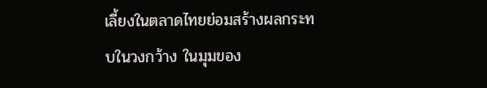เลี้ยงในตลาดไทยย่อมสร้างผลกระทบในวงกว้าง ในมุมของ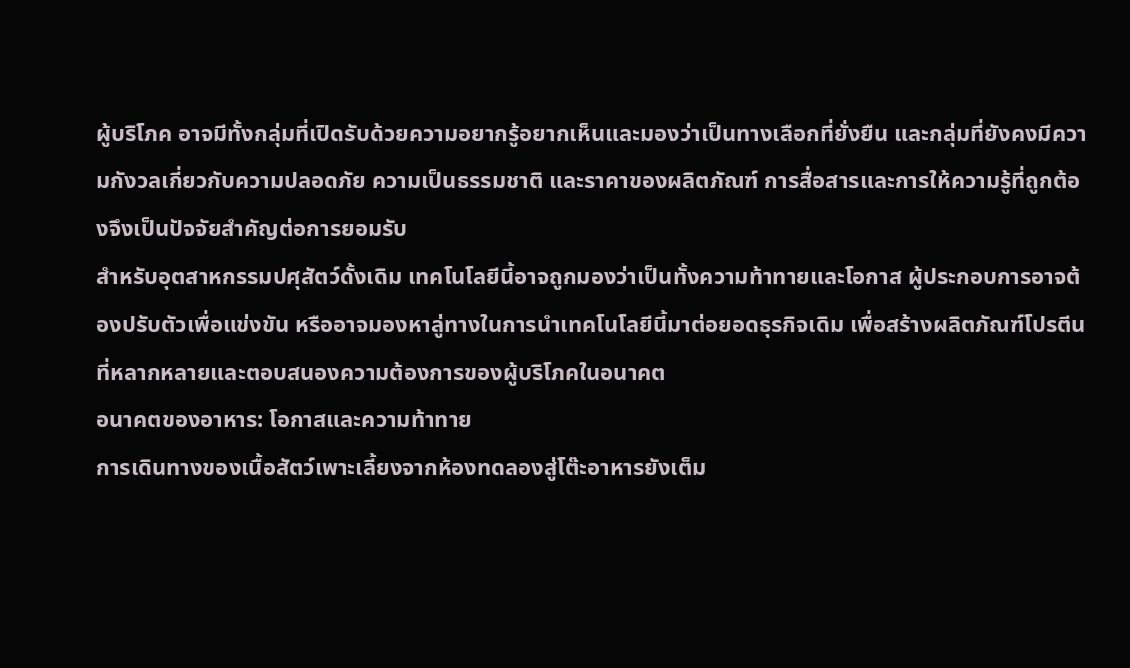ผู้บริโภค อาจมีทั้งกลุ่มที่เปิดรับด้วยความอยากรู้อยากเห็นและมองว่าเป็นทางเลือกที่ยั่งยืน และกลุ่มที่ยังคงมีความกังวลเกี่ยวกับความปลอดภัย ความเป็นธรรมชาติ และราคาของผลิตภัณฑ์ การสื่อสารและการให้ความรู้ที่ถูกต้องจึงเป็นปัจจัยสำคัญต่อการยอมรับ
สำหรับอุตสาหกรรมปศุสัตว์ดั้งเดิม เทคโนโลยีนี้อาจถูกมองว่าเป็นทั้งความท้าทายและโอกาส ผู้ประกอบการอาจต้องปรับตัวเพื่อแข่งขัน หรืออาจมองหาลู่ทางในการนำเทคโนโลยีนี้มาต่อยอดธุรกิจเดิม เพื่อสร้างผลิตภัณฑ์โปรตีนที่หลากหลายและตอบสนองความต้องการของผู้บริโภคในอนาคต
อนาคตของอาหาร: โอกาสและความท้าทาย
การเดินทางของเนื้อสัตว์เพาะเลี้ยงจากห้องทดลองสู่โต๊ะอาหารยังเต็ม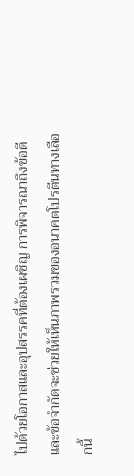ไปด้วยโอกาสและอุปสรรคที่ต้องเผชิญ การพิจารณาถึงข้อดีและข้อจำกัดจะช่วยให้เห็นภาพรวมของอนาคตโปรตีนทางเลือกนี้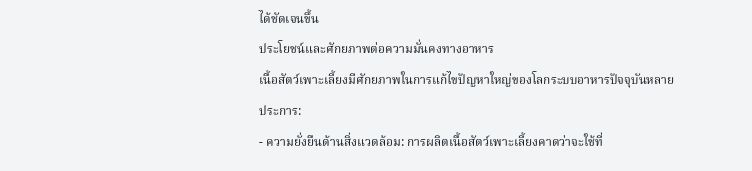ได้ชัดเจนขึ้น
ประโยชน์และศักยภาพต่อความมั่นคงทางอาหาร
เนื้อสัตว์เพาะเลี้ยงมีศักยภาพในการแก้ไขปัญหาใหญ่ของโลกระบบอาหารปัจจุบันหลายประการ:
- ความยั่งยืนด้านสิ่งแวดล้อม: การผลิตเนื้อสัตว์เพาะเลี้ยงคาดว่าจะใช้ที่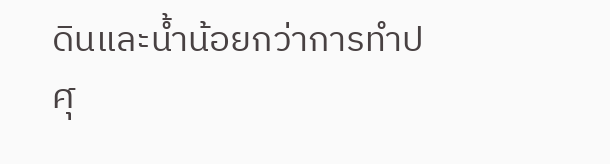ดินและน้ำน้อยกว่าการทำปศุ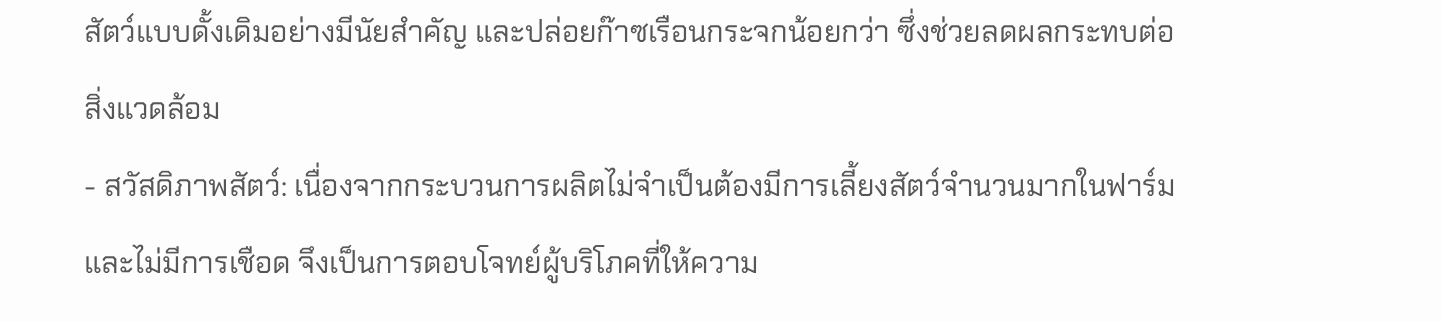สัตว์แบบดั้งเดิมอย่างมีนัยสำคัญ และปล่อยก๊าซเรือนกระจกน้อยกว่า ซึ่งช่วยลดผลกระทบต่อสิ่งแวดล้อม
- สวัสดิภาพสัตว์: เนื่องจากกระบวนการผลิตไม่จำเป็นต้องมีการเลี้ยงสัตว์จำนวนมากในฟาร์มและไม่มีการเชือด จึงเป็นการตอบโจทย์ผู้บริโภคที่ให้ความ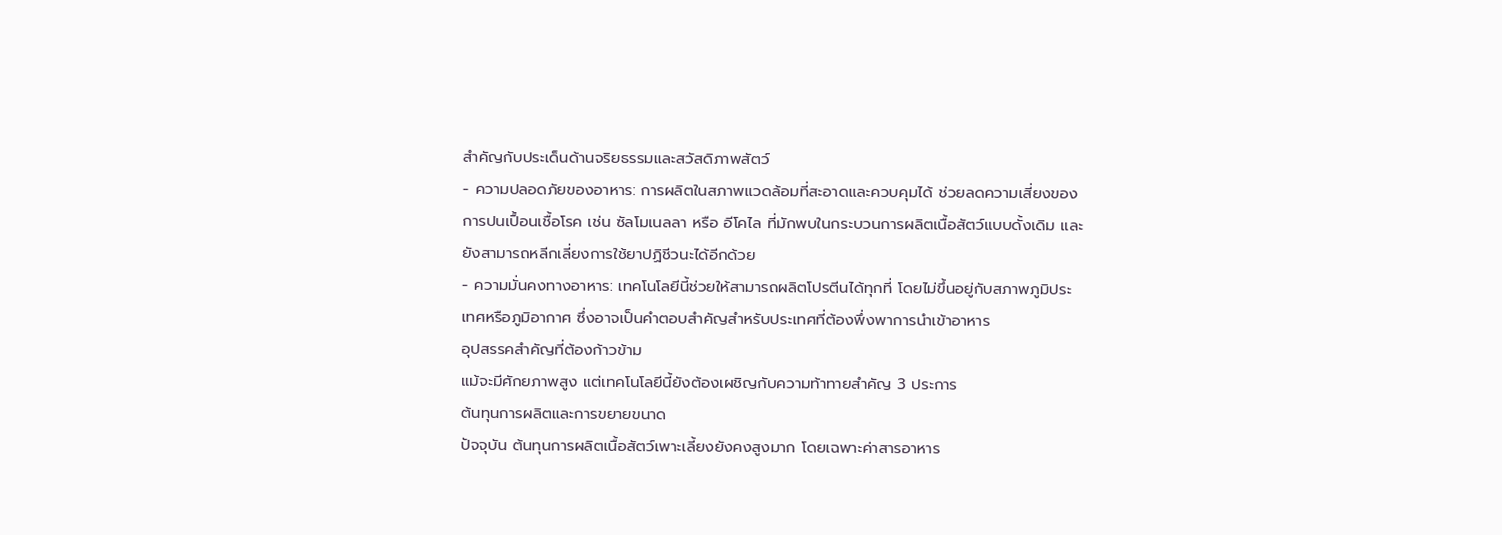สำคัญกับประเด็นด้านจริยธรรมและสวัสดิภาพสัตว์
- ความปลอดภัยของอาหาร: การผลิตในสภาพแวดล้อมที่สะอาดและควบคุมได้ ช่วยลดความเสี่ยงของการปนเปื้อนเชื้อโรค เช่น ซัลโมเนลลา หรือ อีโคไล ที่มักพบในกระบวนการผลิตเนื้อสัตว์แบบดั้งเดิม และยังสามารถหลีกเลี่ยงการใช้ยาปฏิชีวนะได้อีกด้วย
- ความมั่นคงทางอาหาร: เทคโนโลยีนี้ช่วยให้สามารถผลิตโปรตีนได้ทุกที่ โดยไม่ขึ้นอยู่กับสภาพภูมิประเทศหรือภูมิอากาศ ซึ่งอาจเป็นคำตอบสำคัญสำหรับประเทศที่ต้องพึ่งพาการนำเข้าอาหาร
อุปสรรคสำคัญที่ต้องก้าวข้าม
แม้จะมีศักยภาพสูง แต่เทคโนโลยีนี้ยังต้องเผชิญกับความท้าทายสำคัญ 3 ประการ
ต้นทุนการผลิตและการขยายขนาด
ปัจจุบัน ต้นทุนการผลิตเนื้อสัตว์เพาะเลี้ยงยังคงสูงมาก โดยเฉพาะค่าสารอาหาร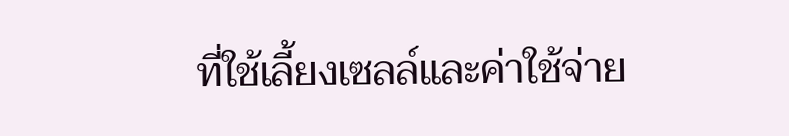ที่ใช้เลี้ยงเซลล์และค่าใช้จ่าย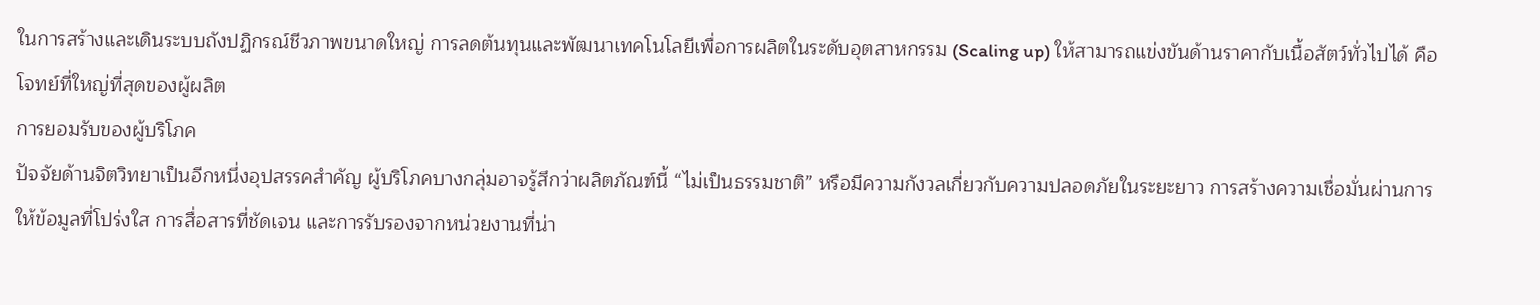ในการสร้างและเดินระบบถังปฏิกรณ์ชีวภาพขนาดใหญ่ การลดต้นทุนและพัฒนาเทคโนโลยีเพื่อการผลิตในระดับอุตสาหกรรม (Scaling up) ให้สามารถแข่งขันด้านราคากับเนื้อสัตว์ทั่วไปได้ คือโจทย์ที่ใหญ่ที่สุดของผู้ผลิต
การยอมรับของผู้บริโภค
ปัจจัยด้านจิตวิทยาเป็นอีกหนึ่งอุปสรรคสำคัญ ผู้บริโภคบางกลุ่มอาจรู้สึกว่าผลิตภัณฑ์นี้ “ไม่เป็นธรรมชาติ” หรือมีความกังวลเกี่ยวกับความปลอดภัยในระยะยาว การสร้างความเชื่อมั่นผ่านการให้ข้อมูลที่โปร่งใส การสื่อสารที่ชัดเจน และการรับรองจากหน่วยงานที่น่า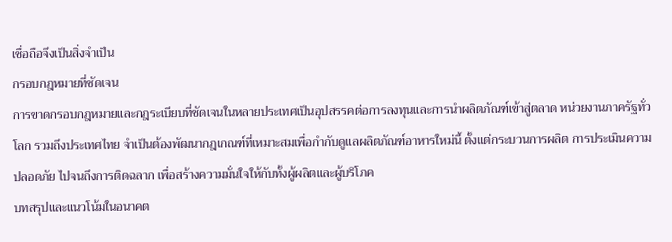เชื่อถือจึงเป็นสิ่งจำเป็น
กรอบกฎหมายที่ชัดเจน
การขาดกรอบกฎหมายและกฎระเบียบที่ชัดเจนในหลายประเทศเป็นอุปสรรคต่อการลงทุนและการนำผลิตภัณฑ์เข้าสู่ตลาด หน่วยงานภาครัฐทั่วโลก รวมถึงประเทศไทย จำเป็นต้องพัฒนากฎเกณฑ์ที่เหมาะสมเพื่อกำกับดูแลผลิตภัณฑ์อาหารใหม่นี้ ตั้งแต่กระบวนการผลิต การประเมินความปลอดภัย ไปจนถึงการติดฉลาก เพื่อสร้างความมั่นใจให้กับทั้งผู้ผลิตและผู้บริโภค
บทสรุปและแนวโน้มในอนาคต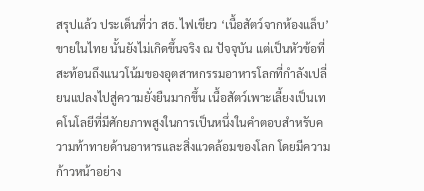สรุปแล้ว ประเด็นที่ว่า สธ. ไฟเขียว ‘เนื้อสัตว์จากห้องแล็บ’ ขายในไทย นั้นยังไม่เกิดขึ้นจริง ณ ปัจจุบัน แต่เป็นหัวข้อที่สะท้อนถึงแนวโน้มของอุตสาหกรรมอาหารโลกที่กำลังเปลี่ยนแปลงไปสู่ความยั่งยืนมากขึ้น เนื้อสัตว์เพาะเลี้ยงเป็นเทคโนโลยีที่มีศักยภาพสูงในการเป็นหนึ่งในคำตอบสำหรับความท้าทายด้านอาหารและสิ่งแวดล้อมของโลก โดยมีความก้าวหน้าอย่าง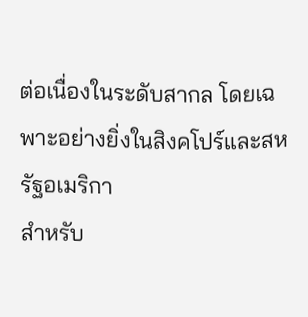ต่อเนื่องในระดับสากล โดยเฉพาะอย่างยิ่งในสิงคโปร์และสหรัฐอเมริกา
สำหรับ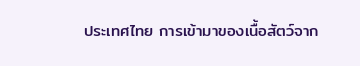ประเทศไทย การเข้ามาของเนื้อสัตว์จาก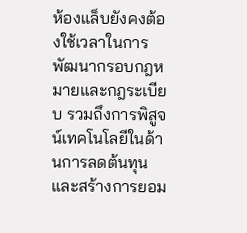ห้องแล็บยังคงต้องใช้เวลาในการพัฒนากรอบกฎหมายและกฎระเบียบ รวมถึงการพิสูจน์เทคโนโลยีในด้านการลดต้นทุนและสร้างการยอม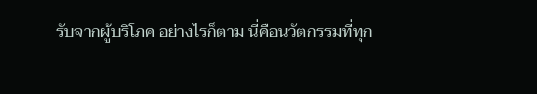รับจากผู้บริโภค อย่างไรก็ตาม นี่คือนวัตกรรมที่ทุก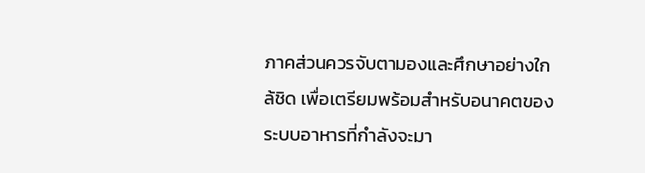ภาคส่วนควรจับตามองและศึกษาอย่างใกล้ชิด เพื่อเตรียมพร้อมสำหรับอนาคตของระบบอาหารที่กำลังจะมา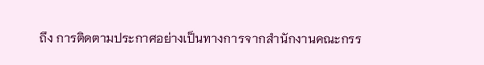ถึง การติดตามประกาศอย่างเป็นทางการจากสำนักงานคณะกรร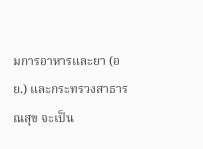มการอาหารและยา (อย.) และกระทรวงสาธารณสุข จะเป็น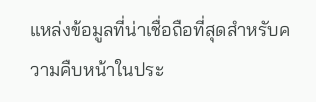แหล่งข้อมูลที่น่าเชื่อถือที่สุดสำหรับความคืบหน้าในประ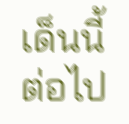เด็นนี้ต่อไป